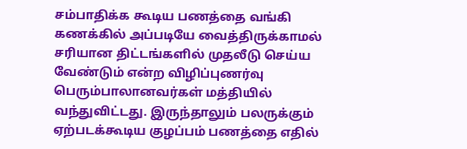சம்பாதிக்க கூடிய பணத்தை வங்கி கணக்கில் அப்படியே வைத்திருக்காமல் சரியான திட்டங்களில் முதலீடு செய்ய வேண்டும் என்ற விழிப்புணர்வு பெரும்பாலானவர்கள் மத்தியில் வந்துவிட்டது. இருந்தாலும் பலருக்கும் ஏற்படக்கூடிய குழப்பம் பணத்தை எதில்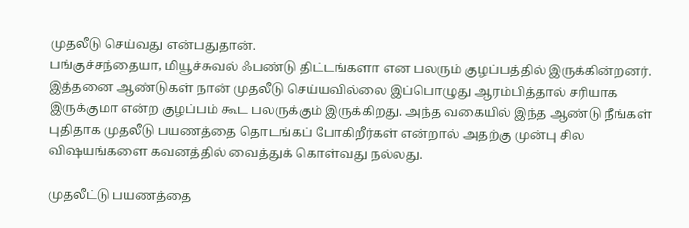முதலீடு செய்வது என்பதுதான்.
பங்குச்சந்தையா, மியூச்சுவல் ஃபண்டு திட்டங்களா என பலரும் குழப்பத்தில் இருக்கின்றனர். இத்தனை ஆண்டுகள் நான் முதலீடு செய்யவில்லை இப்பொழுது ஆரம்பித்தால் சரியாக இருக்குமா என்ற குழப்பம் கூட பலருக்கும் இருக்கிறது. அந்த வகையில் இந்த ஆண்டு நீங்கள் புதிதாக முதலீடு பயணத்தை தொடங்கப் போகிறீர்கள் என்றால் அதற்கு முன்பு சில விஷயங்களை கவனத்தில் வைத்துக் கொள்வது நல்லது.

முதலீட்டு பயணத்தை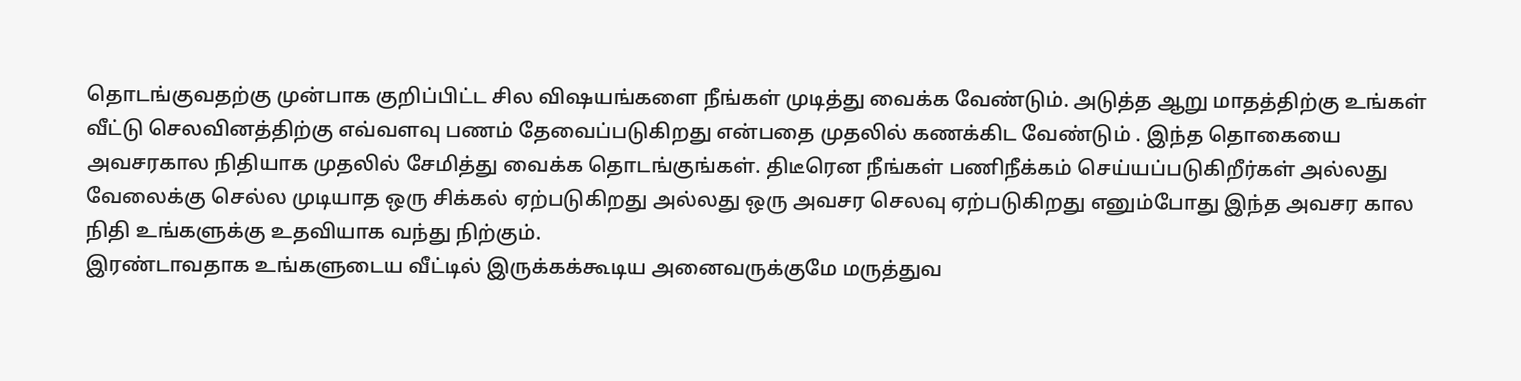தொடங்குவதற்கு முன்பாக குறிப்பிட்ட சில விஷயங்களை நீங்கள் முடித்து வைக்க வேண்டும். அடுத்த ஆறு மாதத்திற்கு உங்கள் வீட்டு செலவினத்திற்கு எவ்வளவு பணம் தேவைப்படுகிறது என்பதை முதலில் கணக்கிட வேண்டும் . இந்த தொகையை அவசரகால நிதியாக முதலில் சேமித்து வைக்க தொடங்குங்கள். திடீரென நீங்கள் பணிநீக்கம் செய்யப்படுகிறீர்கள் அல்லது வேலைக்கு செல்ல முடியாத ஒரு சிக்கல் ஏற்படுகிறது அல்லது ஒரு அவசர செலவு ஏற்படுகிறது எனும்போது இந்த அவசர கால நிதி உங்களுக்கு உதவியாக வந்து நிற்கும்.
இரண்டாவதாக உங்களுடைய வீட்டில் இருக்கக்கூடிய அனைவருக்குமே மருத்துவ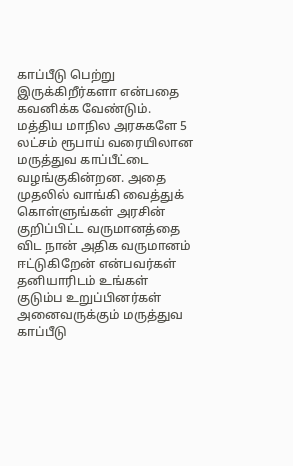காப்பீடு பெற்று இருக்கிறீர்களா என்பதை கவனிக்க வேண்டும். மத்திய மாநில அரசுகளே 5 லட்சம் ரூபாய் வரையிலான மருத்துவ காப்பீட்டை வழங்குகின்றன. அதை முதலில் வாங்கி வைத்துக் கொள்ளுங்கள் அரசின் குறிப்பிட்ட வருமானத்தை விட நான் அதிக வருமானம் ஈட்டுகிறேன் என்பவர்கள் தனியாரிடம் உங்கள் குடும்ப உறுப்பினர்கள் அனைவருக்கும் மருத்துவ காப்பீடு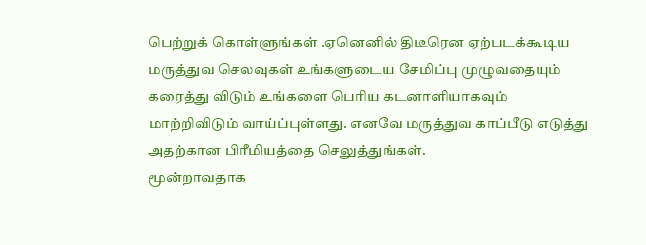பெற்றுக் கொள்ளுங்கள் .ஏனெனில் திடீரென ஏற்படக்கூடிய மருத்துவ செலவுகள் உங்களுடைய சேமிப்பு முழுவதையும் கரைத்து விடும் உங்களை பெரிய கடனாளியாகவும் மாற்றிவிடும் வாய்ப்புள்ளது. எனவே மருத்துவ காப்பீடு எடுத்து அதற்கான பிரீமியத்தை செலுத்துங்கள்.
மூன்றாவதாக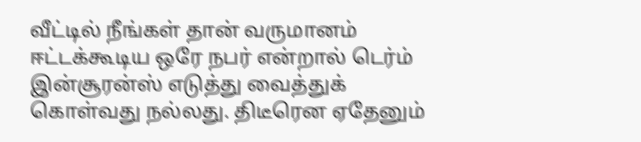வீட்டில் நீங்கள் தான் வருமானம் ஈட்டக்கூடிய ஒரே நபர் என்றால் டெர்ம் இன்சூரன்ஸ் எடுத்து வைத்துக் கொள்வது நல்லது. திடீரென ஏதேனும்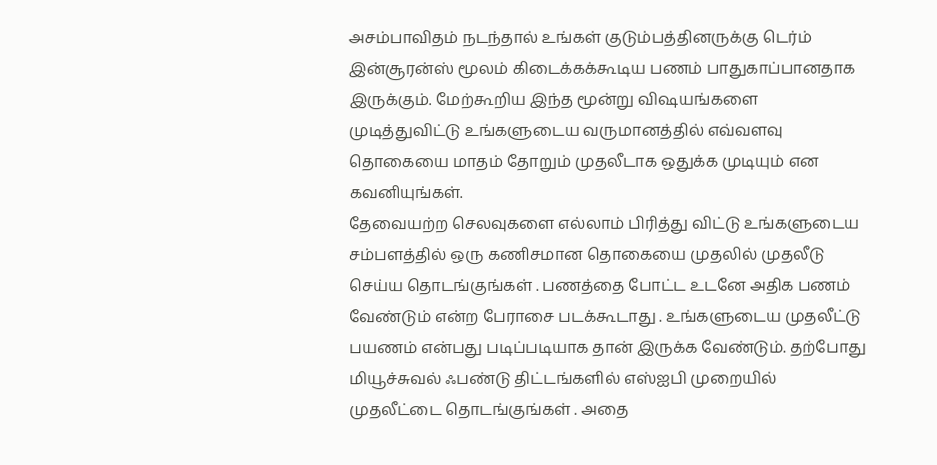அசம்பாவிதம் நடந்தால் உங்கள் குடும்பத்தினருக்கு டெர்ம் இன்சூரன்ஸ் மூலம் கிடைக்கக்கூடிய பணம் பாதுகாப்பானதாக இருக்கும். மேற்கூறிய இந்த மூன்று விஷயங்களை முடித்துவிட்டு உங்களுடைய வருமானத்தில் எவ்வளவு தொகையை மாதம் தோறும் முதலீடாக ஒதுக்க முடியும் என கவனியுங்கள்.
தேவையற்ற செலவுகளை எல்லாம் பிரித்து விட்டு உங்களுடைய சம்பளத்தில் ஒரு கணிசமான தொகையை முதலில் முதலீடு செய்ய தொடங்குங்கள் . பணத்தை போட்ட உடனே அதிக பணம் வேண்டும் என்ற பேராசை படக்கூடாது . உங்களுடைய முதலீட்டு பயணம் என்பது படிப்படியாக தான் இருக்க வேண்டும். தற்போது மியூச்சுவல் ஃபண்டு திட்டங்களில் எஸ்ஐபி முறையில் முதலீட்டை தொடங்குங்கள் . அதை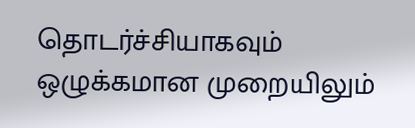தொடர்ச்சியாகவும் ஒழுக்கமான முறையிலும்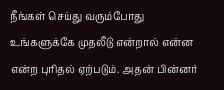நீங்கள் செய்து வரும்போது உங்களுக்கே முதலீடு என்றால் என்ன என்ற புரிதல் ஏற்படும். அதன் பின்னர்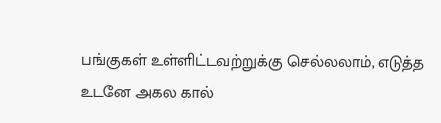பங்குகள் உள்ளிட்டவற்றுக்கு செல்லலாம், எடுத்த உடனே அகல கால்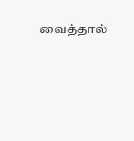வைத்தால்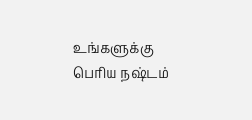உங்களுக்கு பெரிய நஷ்டம்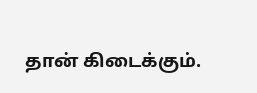தான் கிடைக்கும்.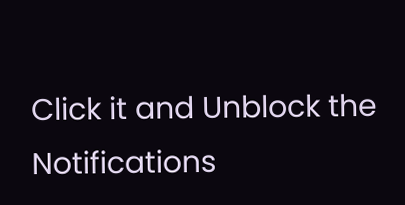Click it and Unblock the Notifications